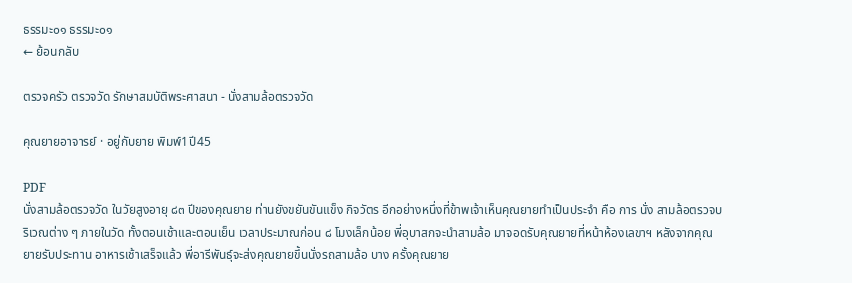ธรรมะ๐๑ ธรรมะ๐๑
← ย้อนกลับ

ตรวจครัว ตรวจวัด รักษาสมบัติพระศาสนา - นั่งสามล้อตรวจวัด

คุณยายอาจารย์ · อยู่กับยาย พิมพ์1ปี45

PDF
นั่งสามล้อตรวจวัด ในวัยสูงอายุ ๘๓ ปีของคุณยาย ท่านยังขยันขันแข็ง กิจวัตร อีกอย่างหนึ่งที่ข้าพเจ้าเห็นคุณยายทำเป็นประจำ คือ การ นั่ง สามล้อตรวจบริเวณต่าง ๆ ภายในวัด ทั้งตอนเช้าและตอนเย็น เวลาประมาณก่อน ๘ โมงเล็กน้อย พี่อุบาสกจะนำสามล้อ มาจอดรับคุณยายที่หน้าห้องเลขาฯ หลังจากคุณยายรับประทาน อาหารเช้าเสร็จแล้ว พี่อารีพันธุ์จะส่งคุณยายขึ้นนั่งรถสามล้อ บาง ครั้งคุณยาย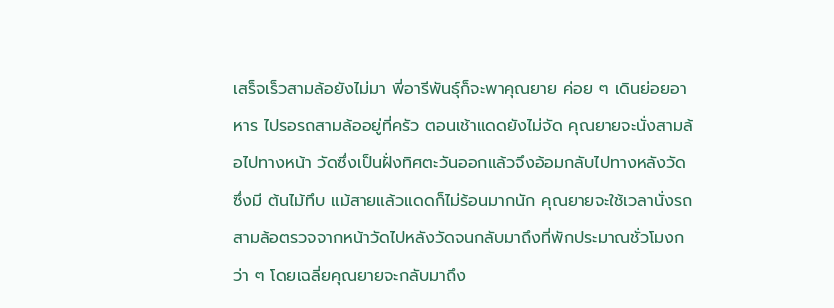เสร็จเร็วสามล้อยังไม่มา พี่อารีพันธุ์ก็จะพาคุณยาย ค่อย ๆ เดินย่อยอาหาร ไปรอรถสามล้ออยู่ที่ครัว ตอนเช้าแดดยังไม่จัด คุณยายจะนั่งสามล้อไปทางหน้า วัดซึ่งเป็นฝั่งทิศตะวันออกแล้วจึงอ้อมกลับไปทางหลังวัด ซึ่งมี ต้นไม้ทึบ แม้สายแล้วแดดก็ไม่ร้อนมากนัก คุณยายจะใช้เวลานั่งรถสามล้อตรวจจากหน้าวัดไปหลังวัดจนกลับมาถึงที่พักประมาณชั่วโมงกว่า ๆ โดยเฉลี่ยคุณยายจะกลับมาถึง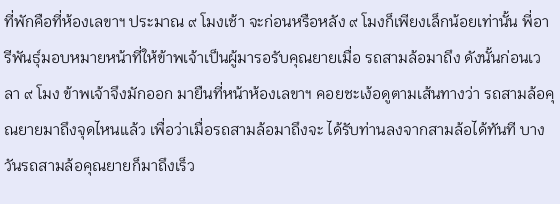ที่พักคือที่ห้องเลขาฯ ประมาณ ๙ โมงเช้า จะก่อนหรือหลัง ๙ โมงก็เพียงเล็กน้อยเท่านั้น พี่อารีพันธุ์มอบหมายหน้าที่ให้ข้าพเจ้าเป็นผู้มารอรับคุณยายเมื่อ รถสามล้อมาถึง ดังนั้นก่อนเวลา ๙ โมง ข้าพเจ้าจึงมักออก มายืนที่หน้าห้องเลขาฯ คอยชะเง้อดูตามเส้นทางว่า รถสามล้อคุณยายมาถึงจุดไหนแล้ว เพื่อว่าเมื่อรถสามล้อมาถึงจะ ได้รับท่านลงจากสามล้อได้ทันที บางวันรถสามล้อคุณยายก็มาถึงเร็ว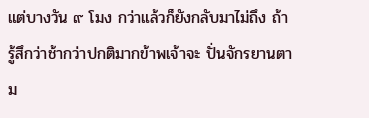แต่บางวัน ๙ โมง กว่าแล้วก็ยังกลับมาไม่ถึง ถ้ารู้สึกว่าช้ากว่าปกติมากข้าพเจ้าจะ ปั่นจักรยานตาม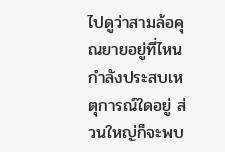ไปดูว่าสามล้อคุณยายอยู่ที่ไหน กำลังประสบเหตุการณ์ใดอยู่ ส่วนใหญ่ก็จะพบ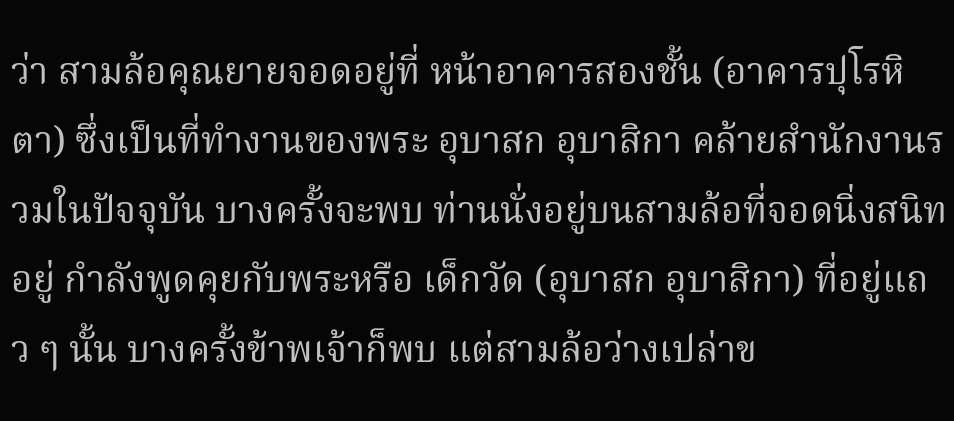ว่า สามล้อคุณยายจอดอยู่ที่ หน้าอาคารสองชั้น (อาคารปุโรหิตา) ซึ่งเป็นที่ทำงานของพระ อุบาสก อุบาสิกา คล้ายสำนักงานรวมในปัจจุบัน บางครั้งจะพบ ท่านนั่งอยู่บนสามล้อที่จอดนิ่งสนิทอยู่ กำลังพูดคุยกับพระหรือ เด็กวัด (อุบาสก อุบาสิกา) ที่อยู่แถว ๆ นั้น บางครั้งข้าพเจ้าก็พบ แต่สามล้อว่างเปล่าข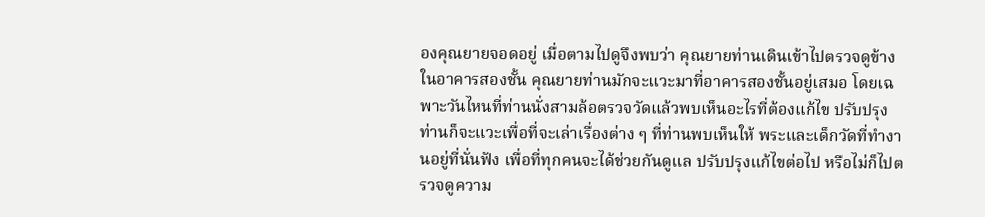องคุณยายจอดอยู่ เมื่อตามไปดูจึงพบว่า คุณยายท่านเดินเข้าไปตรวจดูข้างในอาคารสองชั้น คุณยายท่านมักจะแวะมาที่อาคารสองชั้นอยู่เสมอ โดยเฉพาะวันไหนที่ท่านนั่งสามล้อตรวจวัดแล้วพบเห็นอะไรที่ต้องแก้ไข ปรับปรุง ท่านก็จะแวะเพื่อที่จะเล่าเรื่องต่าง ๆ ที่ท่านพบเห็นให้ พระและเด็กวัดที่ทำงานอยู่ที่นั่นฟัง เพื่อที่ทุกคนจะได้ช่วยกันดูแล ปรับปรุงแก้ไขต่อไป หรือไม่ก็ไปตรวจดูความ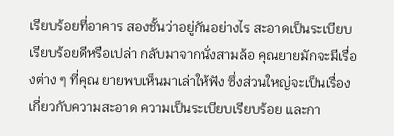เรียบร้อยที่อาคาร สองชั้นว่าอยู่กันอย่างไร สะอาดเป็นระเบียบเรียบร้อยดีหรือเปล่า กลับมาจากนั่งสามล้อ คุณยายมักจะมีเรื่องต่าง ๆ ที่คุณ ยายพบเห็นมาเล่าให้ฟัง ซึ่งส่วนใหญ่จะเป็นเรื่องเกี่ยวกับความสะอาด ความเป็นระเบียบเรียบร้อย และกา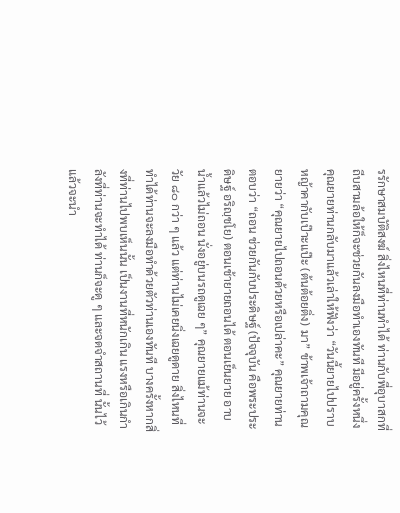รรักษาสมบัติสงฆ์ สิ่งไหนที่ท่านทำได้ ท่านกับพี่อุบาสกที่ถีบสามล้อให้ก็จะช่วยกันลงมือทำเองทันที มีอยู่ครั้งหนึ่ง คุณยายท่านกลับมาแล้วเล่าให้ฟังว่า “วันนี้ยายไปปราบหญ้าคากับเป๊าะแป๊ะ (ต้นต้อยติ่ง) มา” ข้าพเจ้าถามคุณยายว่า “คุณยายไปถอนด้วยหรือเปล่าคะ” คุณยายท่านตอบว่า “ถอน ช่วยกันกับประดิษฐ์ (ปัจจุบัน คือพระประดิษฐ์ อริญฺชโย) ตอนเช้ายายถอนได้ ตอนเย็นยาย อาบน้ำแล้วไม่ถอน นั่งอยู่บนรถดูเฉย ๆ” คุณยายแม้ท่านจะวัย ๘๐ กว่า ๆ แล้ว แต่ท่านไม่เคยนิ่งเฉยดูดาย สิ่งไหนที่ทำได้ท่านจะลงมือทำด้วยตัวท่านเองทันที บางครั้งหากสิ่งที่ท่านไปพบเห็นนั้น เป็นงานที่หนักเกิน แรงหรือเกินกำลังที่ท่านจะทำได้ ท่านก็จะดู ๆ และจดจำสถานที่ นั้นไว้ แล้วจะนำ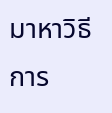มาหาวิธีการ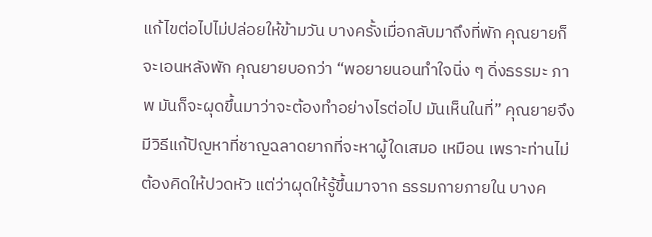แก้ไขต่อไปไม่ปล่อยให้ข้ามวัน บางครั้งเมื่อกลับมาถึงที่พัก คุณยายก็จะเอนหลังพัก คุณยายบอกว่า “พอยายนอนทำใจนิ่ง ๆ ดิ่งธรรมะ ภาพ มันก็จะผุดขึ้นมาว่าจะต้องทำอย่างไรต่อไป มันเห็นในที่” คุณยายจึงมีวิธีแก้ปัญหาที่ชาญฉลาดยากที่จะหาผู้ใดเสมอ เหมือน เพราะท่านไม่ต้องคิดให้ปวดหัว แต่ว่าผุดให้รู้ขึ้นมาจาก ธรรมกายภายใน บางค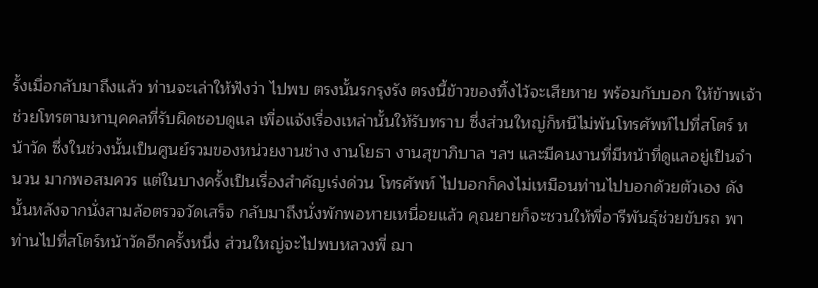รั้งเมื่อกลับมาถึงแล้ว ท่านจะเล่าให้ฟังว่า ไปพบ ตรงนั้นรกรุงรัง ตรงนี้ข้าวของทิ้งไว้จะเสียหาย พร้อมกับบอก ให้ข้าพเจ้าช่วยโทรตามหาบุคคลที่รับผิดชอบดูแล เพื่อแจ้งเรื่องเหล่านั้นให้รับทราบ ซึ่งส่วนใหญ่ก็หนีไม่พ้นโทรศัพท์ไปที่สโตร์ หน้าวัด ซึ่งในช่วงนั้นเป็นศูนย์รวมของหน่วยงานช่าง งานโยธา งานสุขาภิบาล ฯลฯ และมีคนงานที่มีหน้าที่ดูแลอยู่เป็นจำนวน มากพอสมควร แต่ในบางครั้งเป็นเรื่องสำคัญเร่งด่วน โทรศัพท์ ไปบอกก็คงไม่เหมือนท่านไปบอกด้วยตัวเอง ดังนั้นหลังจากนั่งสามล้อตรวจวัดเสร็จ กลับมาถึงนั่งพักพอหายเหนื่อยแล้ว คุณยายก็จะชวนให้พี่อารีพันธุ์ช่วยขับรถ พาท่านไปที่สโตร์หน้าวัดอีกครั้งหนึ่ง ส่วนใหญ่จะไปพบหลวงพี่ ฌา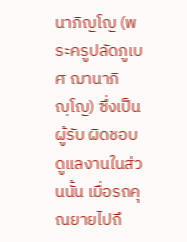นาภิญโญ (พระครูปลัดภูเบศ ฌานาภิญฺโญ) ซึ่งเป็นผู้รับ ผิดชอบดูแลงานในส่วนนั้น เมื่อรถคุณยายไปถึ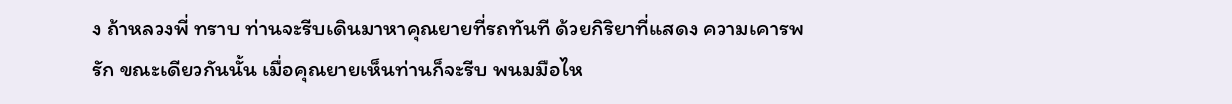ง ถ้าหลวงพี่ ทราบ ท่านจะรีบเดินมาหาคุณยายที่รถทันที ด้วยกิริยาที่แสดง ความเคารพรัก ขณะเดียวกันนั้น เมื่อคุณยายเห็นท่านก็จะรีบ พนมมือไห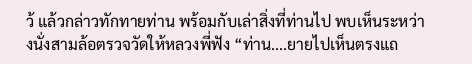ว้ แล้วกล่าวทักทายท่าน พร้อมกับเล่าสิ่งที่ท่านไป พบเห็นระหว่างนั่งสามล้อตรวจวัดให้หลวงพี่ฟัง “ท่าน....ยายไปเห็นตรงแถ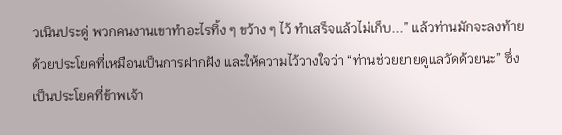วเนินประดู่ พวกคนงานเขาทำอะไรทิ้ง ๆ ขว้าง ๆ ไว้ ทำเสร็จแล้วไม่เก็บ...” แล้วท่านมักจะลงท้ายด้วยประโยคที่เหมือนเป็นการฝากฝัง และให้ความไว้วางใจว่า “ท่านช่วยยายดูแลวัดด้วยนะ” ซึ่งเป็นประโยคที่ข้าพเจ้า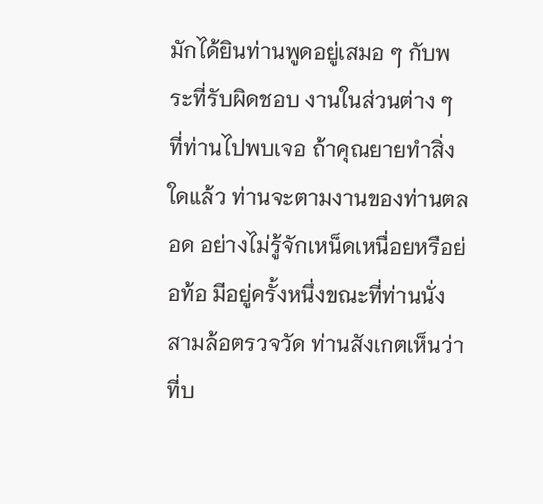มักได้ยินท่านพูดอยู่เสมอ ๆ กับพระที่รับผิดชอบ งานในส่วนต่าง ๆ ที่ท่านไปพบเจอ ถ้าคุณยายทำสิ่งใดแล้ว ท่านจะตามงานของท่านตลอด อย่างไม่รู้จักเหน็ดเหนื่อยหรือย่อท้อ มีอยู่ครั้งหนึ่งขณะที่ท่านนั่ง สามล้อตรวจวัด ท่านสังเกตเห็นว่าที่บ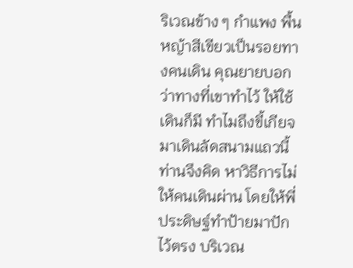ริเวณข้าง ๆ กำแพง พื้น หญ้าสีเขียวเป็นรอยทางคนเดิน คุณยายบอกว่าทางที่เขาทำไว้ ให้ใช้เดินก็มี ทำไมถึงขี้เกียจ มาเดินลัดสนามแถวนี้ ท่านจึงคิด หาวิธีการไม่ให้คนเดินผ่าน โดยให้พี่ประดิษฐ์ทำป้ายมาปักไว้ตรง บริเวณ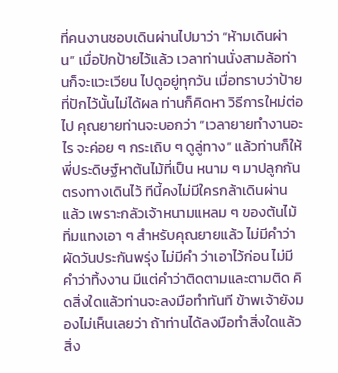ที่คนงานชอบเดินผ่านไปมาว่า “ห้ามเดินผ่าน” เมื่อปักป้ายไว้แล้ว เวลาท่านนั่งสามล้อท่านก็จะแวะเวียน ไปดูอยู่ทุกวัน เมื่อทราบว่าป้ายที่ปักไว้นั้นไม่ได้ผล ท่านก็คิดหา วิธีการใหม่ต่อไป คุณยายท่านจะบอกว่า “เวลายายทำงานอะไร จะค่อย ๆ กระเถิบ ๆ ดูลู่ทาง” แล้วท่านก็ให้พี่ประดิษฐ์หาต้นไม้ที่เป็น หนาม ๆ มาปลูกกันตรงทางเดินไว้ ทีนี้คงไม่มีใครกล้าเดินผ่าน แล้ว เพราะกลัวเจ้าหนามแหลม ๆ ของต้นไม้ทิ่มแทงเอา ๆ สำหรับคุณยายแล้ว ไม่มีคำว่าผัดวันประกันพรุ่ง ไม่มีคำ ว่าเอาไว้ก่อน ไม่มีคำว่าทิ้งงาน มีแต่คำว่าติดตามและตามติด คิดสิ่งใดแล้วท่านจะลงมือทำทันที ข้าพเจ้ายังมองไม่เห็นเลยว่า ถ้าท่านได้ลงมือทำสิ่งใดแล้วสิ่ง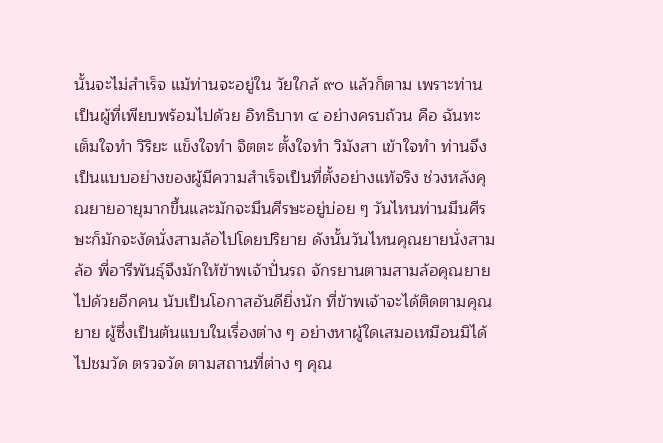นั้นจะไม่สำเร็จ แม้ท่านจะอยู่ใน วัยใกล้ ๙๐ แล้วก็ตาม เพราะท่านเป็นผู้ที่เพียบพร้อมไปด้วย อิทธิบาท ๔ อย่างครบถ้วน คือ ฉันทะ เต็มใจทำ วิริยะ แข็งใจทำ จิตตะ ตั้งใจทำ วิมังสา เข้าใจทำ ท่านจึงเป็นแบบอย่างของผู้มีความสำเร็จเป็นที่ตั้งอย่างแท้จริง ช่วงหลังคุณยายอายุมากขึ้นและมักจะมึนศีรษะอยู่บ่อย ๆ วันไหนท่านมึนศีรษะก็มักจะงัดนั่งสามล้อไปโดยปริยาย ดังนั้นวันไหนคุณยายนั่งสามล้อ พี่อารีพันธุ์จึงมักให้ข้าพเจ้าปั่นรถ จักรยานตามสามล้อคุณยายไปด้วยอีกคน นับเป็นโอกาสอันดียิ่งนัก ที่ข้าพเจ้าจะได้ติดตามคุณยาย ผู้ซึ่งเป็นต้นแบบในเรื่องต่าง ๆ อย่างหาผู้ใดเสมอเหมือนมิได้ ไปชมวัด ตรวจวัด ตามสถานที่ต่าง ๆ คุณ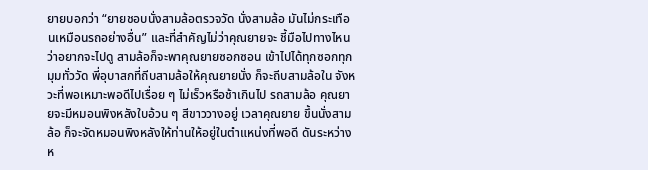ยายบอกว่า “ยายชอบนั่งสามล้อตรวจวัด นั่งสามล้อ มันไม่กระเทือนเหมือนรถอย่างอื่น” และที่สำคัญไม่ว่าคุณยายจะ ชี้มือไปทางไหนว่าอยากจะไปดู สามล้อก็จะพาคุณยายซอกซอน เข้าไปได้ทุกซอกทุกมุมทั่ววัด พี่อุบาสกที่ถีบสามล้อให้คุณยายนั่ง ก็จะถีบสามล้อใน จังหวะที่พอเหมาะพอดีไปเรื่อย ๆ ไม่เร็วหรือช้าเกินไป รถสามล้อ คุณยายจะมีหมอนพิงหลังใบอ้วน ๆ สีขาววางอยู่ เวลาคุณยาย ขึ้นนั่งสามล้อ ก็จะจัดหมอนพิงหลังให้ท่านให้อยู่ในตำแหน่งที่พอดี ดันระหว่างห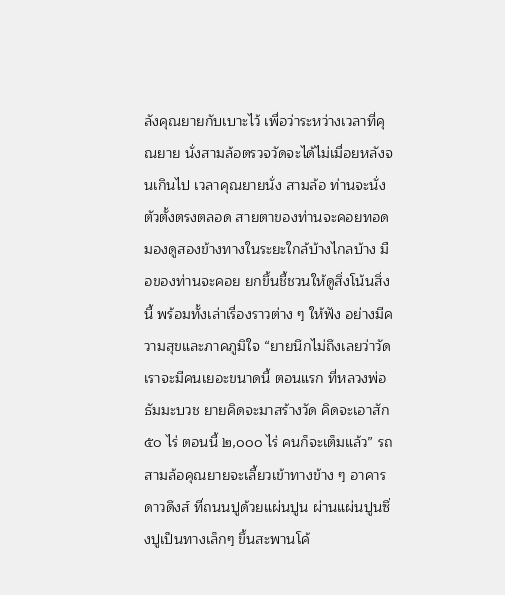ลังคุณยายกับเบาะไว้ เพื่อว่าระหว่างเวลาที่คุณยาย นั่งสามล้อตรวจวัดจะได้ไม่เมื่อยหลังจนเกินไป เวลาคุณยายนั่ง สามล้อ ท่านจะนั่งตัวตั้งตรงตลอด สายตาของท่านจะคอยทอด มองดูสองข้างทางในระยะใกล้บ้างไกลบ้าง มือของท่านจะคอย ยกขึ้นชี้ชวนให้ดูสิ่งโน้นสิ่งนี้ พร้อมทั้งเล่าเรื่องราวต่าง ๆ ให้ฟัง อย่างมีความสุขและภาคภูมิใจ “ยายนึกไม่ถึงเลยว่าวัดเราจะมีคนเยอะขนาดนี้ ตอนแรก ที่หลวงพ่อธัมมะบวช ยายคิดจะมาสร้างวัด คิดจะเอาสัก ๕๐ ไร่ ตอนนี้ ๒,๐๐๐ ไร่ คนก็จะเต็มแล้ว” รถสามล้อคุณยายจะเลี้ยวเข้าทางข้าง ๆ อาคารดาวดึงส์ ที่ถนนปูด้วยแผ่นปูน ผ่านแผ่นปูนซึ่งปูเป็นทางเล็กๆ ขึ้นสะพานโค้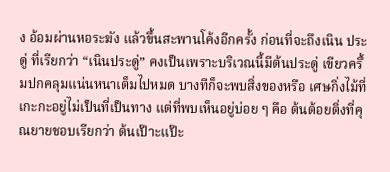ง อ้อมผ่านหอระฆัง แล้วขึ้นสะพานโค้งอีกครั้ง ก่อนที่จะถึงเนิน ประดู่ ที่เรียกว่า “เนินประดู่” คงเป็นเพราะบริเวณนี้มีต้นประดู่ เขียวครึ้มปกคลุมแน่นหนาเต็มไปหมด บางทีก็จะพบสิ่งของหรือ เศษกิ่งไม้ที่เกะกะอยู่ไม่เป็นที่เป็นทาง แต่ที่พบเห็นอยู่บ่อย ๆ คือ ต้นต้อยติ่งที่คุณยายชอบเรียกว่า ต้นเป๊าะแป๊ะ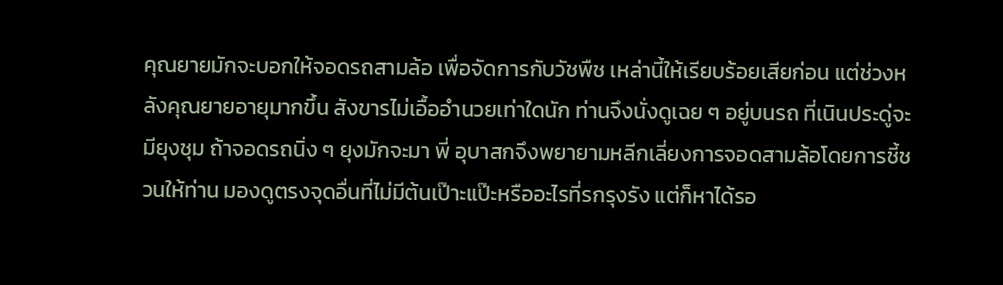คุณยายมักจะบอกให้จอดรถสามล้อ เพื่อจัดการกับวัชพืช เหล่านี้ให้เรียบร้อยเสียก่อน แต่ช่วงหลังคุณยายอายุมากขึ้น สังขารไม่เอื้ออํานวยเท่าใดนัก ท่านจึงนั่งดูเฉย ๆ อยู่บนรถ ที่เนินประดู่จะมียุงชุม ถ้าจอดรถนิ่ง ๆ ยุงมักจะมา พี่ อุบาสกจึงพยายามหลีกเลี่ยงการจอดสามล้อโดยการชี้ชวนให้ท่าน มองดูตรงจุดอื่นที่ไม่มีต้นเป๊าะแป๊ะหรืออะไรที่รกรุงรัง แต่ก็หาได้รอ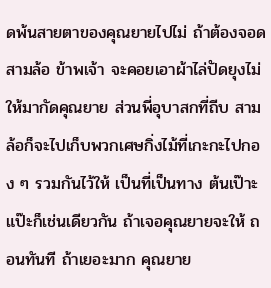ดพ้นสายตาของคุณยายไปไม่ ถ้าต้องจอดสามล้อ ข้าพเจ้า จะคอยเอาผ้าไล่ปัดยุงไม่ให้มากัดคุณยาย ส่วนพี่อุบาสกที่ถีบ สามล้อก็จะไปเก็บพวกเศษกิ่งไม้ที่เกะกะไปกอง ๆ รวมกันไว้ให้ เป็นที่เป็นทาง ต้นเป๊าะแป๊ะก็เช่นเดียวกัน ถ้าเจอคุณยายจะให้ ถอนทันที ถ้าเยอะมาก คุณยาย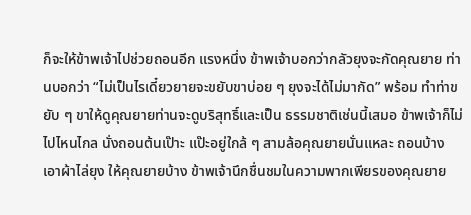ก็จะให้ข้าพเจ้าไปช่วยถอนอีก แรงหนึ่ง ข้าพเจ้าบอกว่ากลัวยุงจะกัดคุณยาย ท่านบอกว่า “ไม่เป็นไรเดี๋ยวยายจะขยับขาบ่อย ๆ ยุงจะได้ไม่มากัด” พร้อม ทำท่าขยับ ๆ ขาให้ดูคุณยายท่านจะดูบริสุทธิ์และเป็น ธรรมชาติเช่นนี้เสมอ ข้าพเจ้าก็ไม่ไปไหนไกล นั่งถอนต้นเป๊าะ แป๊ะอยู่ใกล้ ๆ สามล้อคุณยายนั่นแหละ ถอนบ้าง เอาผ้าไล่ยุง ให้คุณยายบ้าง ข้าพเจ้านึกชื่นชมในความพากเพียรของคุณยาย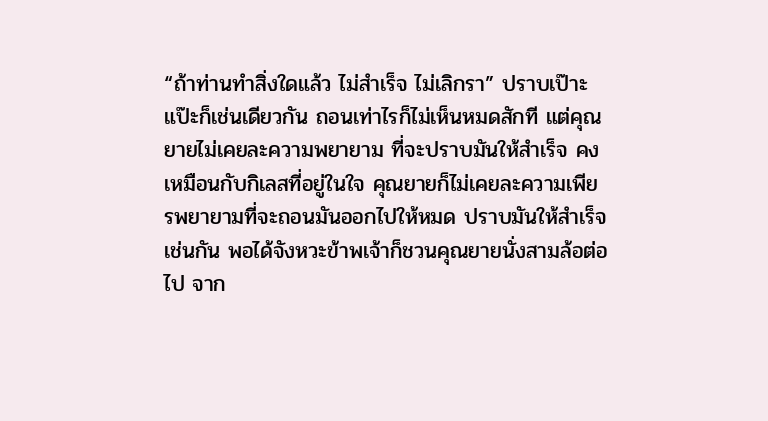“ถ้าท่านทำสิ่งใดแล้ว ไม่สำเร็จ ไม่เลิกรา” ปราบเป๊าะแป๊ะก็เช่นเดียวกัน ถอนเท่าไรก็ไม่เห็นหมดสักที แต่คุณยายไม่เคยละความพยายาม ที่จะปราบมันให้สำเร็จ คงเหมือนกับกิเลสที่อยู่ในใจ คุณยายก็ไม่เคยละความเพียรพยายามที่จะถอนมันออกไปให้หมด ปราบมันให้สำเร็จเช่นกัน พอได้จังหวะข้าพเจ้าก็ชวนคุณยายนั่งสามล้อต่อไป จาก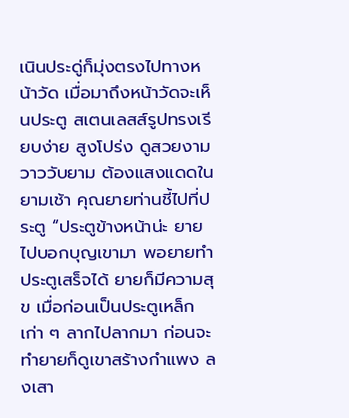เนินประดู่ก็มุ่งตรงไปทางหน้าวัด เมื่อมาถึงหน้าวัดจะเห็นประตู สเตนเลสส์รูปทรงเรียบง่าย สูงโปร่ง ดูสวยงาม วาววับยาม ต้องแสงแดดในยามเช้า คุณยายท่านชี้ไปที่ประตู “ประตูข้างหน้าน่ะ ยายไปบอกบุญเขามา พอยายทำประตูเสร็จได้ ยายก็มีความสุข เมื่อก่อนเป็นประตูเหล็กเก่า ๆ ลากไปลากมา ก่อนจะทำยายก็ดูเขาสร้างกำแพง ลงเสา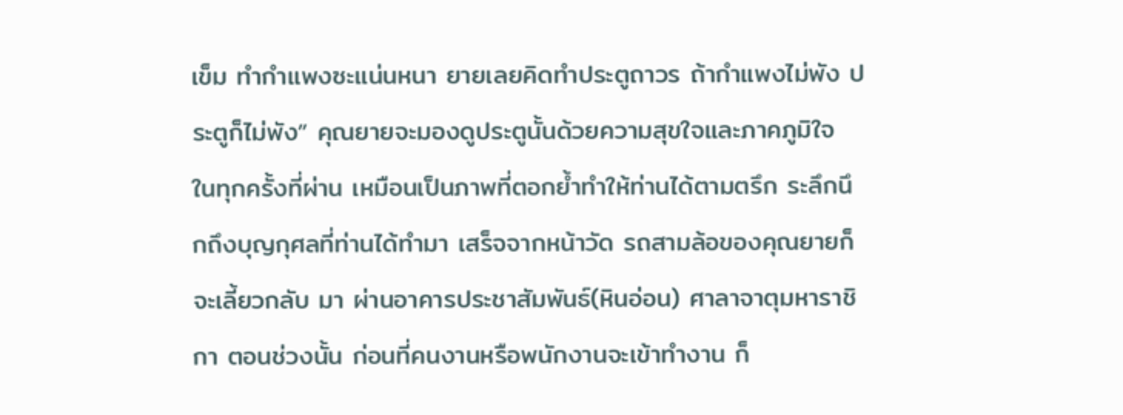เข็ม ทำกำแพงซะแน่นหนา ยายเลยคิดทำประตูถาวร ถ้ากำแพงไม่พัง ประตูก็ไม่พัง” คุณยายจะมองดูประตูนั้นด้วยความสุขใจและภาคภูมิใจ ในทุกครั้งที่ผ่าน เหมือนเป็นภาพที่ตอกย้ำทำให้ท่านได้ตามตรึก ระลึกนึกถึงบุญกุศลที่ท่านได้ทำมา เสร็จจากหน้าวัด รถสามล้อของคุณยายก็จะเลี้ยวกลับ มา ผ่านอาคารประชาสัมพันธ์(หินอ่อน) ศาลาจาตุมหาราชิกา ตอนช่วงนั้น ก่อนที่คนงานหรือพนักงานจะเข้าทำงาน ก็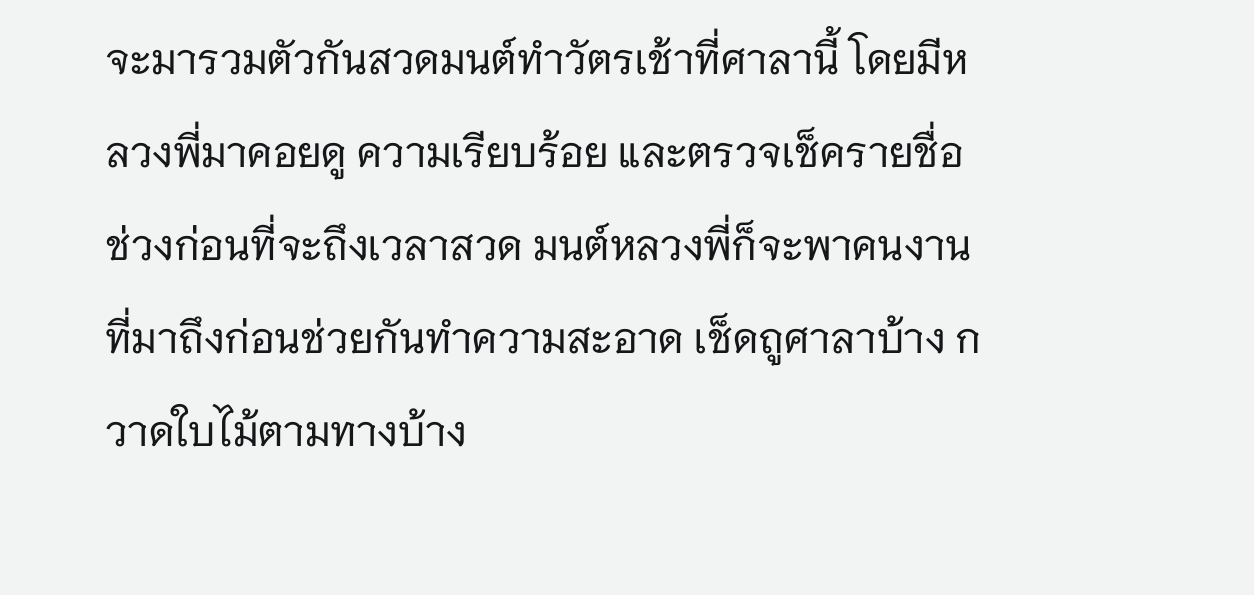จะมารวมตัวกันสวดมนต์ทำวัตรเช้าที่ศาลานี้ โดยมีหลวงพี่มาคอยดู ความเรียบร้อย และตรวจเช็ครายชื่อ ช่วงก่อนที่จะถึงเวลาสวด มนต์หลวงพี่ก็จะพาคนงานที่มาถึงก่อนช่วยกันทำความสะอาด เช็ดถูศาลาบ้าง กวาดใบไม้ตามทางบ้าง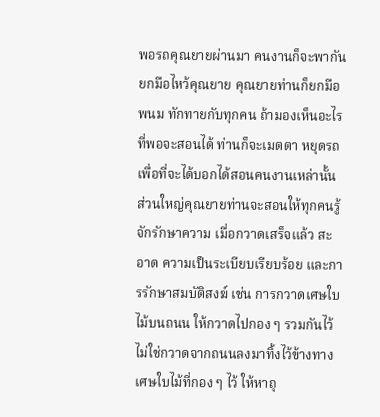พอรถคุณยายผ่านมา คนงานก็จะพากันยกมือไหว้คุณยาย คุณยายท่านก็ยกมือพนม ทักทายกับทุกคน ถ้ามองเห็นอะไรที่พอจะสอนได้ ท่านก็จะเมตตา หยุดรถ เพื่อที่จะได้บอกได้สอนคนงานเหล่านั้น ส่วนใหญ่คุณยายท่านจะสอนให้ทุกคนรู้จักรักษาความ เมื่อกวาดเสร็จแล้ว สะอาด ความเป็นระเบียบเรียบร้อย และการรักษาสมบัติสงฆ์ เช่น การกวาดเศษใบไม้บนถนน ให้กวาดไปกอง ๆ รวมกันไว้ ไม่ใช่กวาดจากถนนลงมาทิ้งไว้ข้างทาง เศษใบไม้ที่กอง ๆ ไว้ ให้หาถุ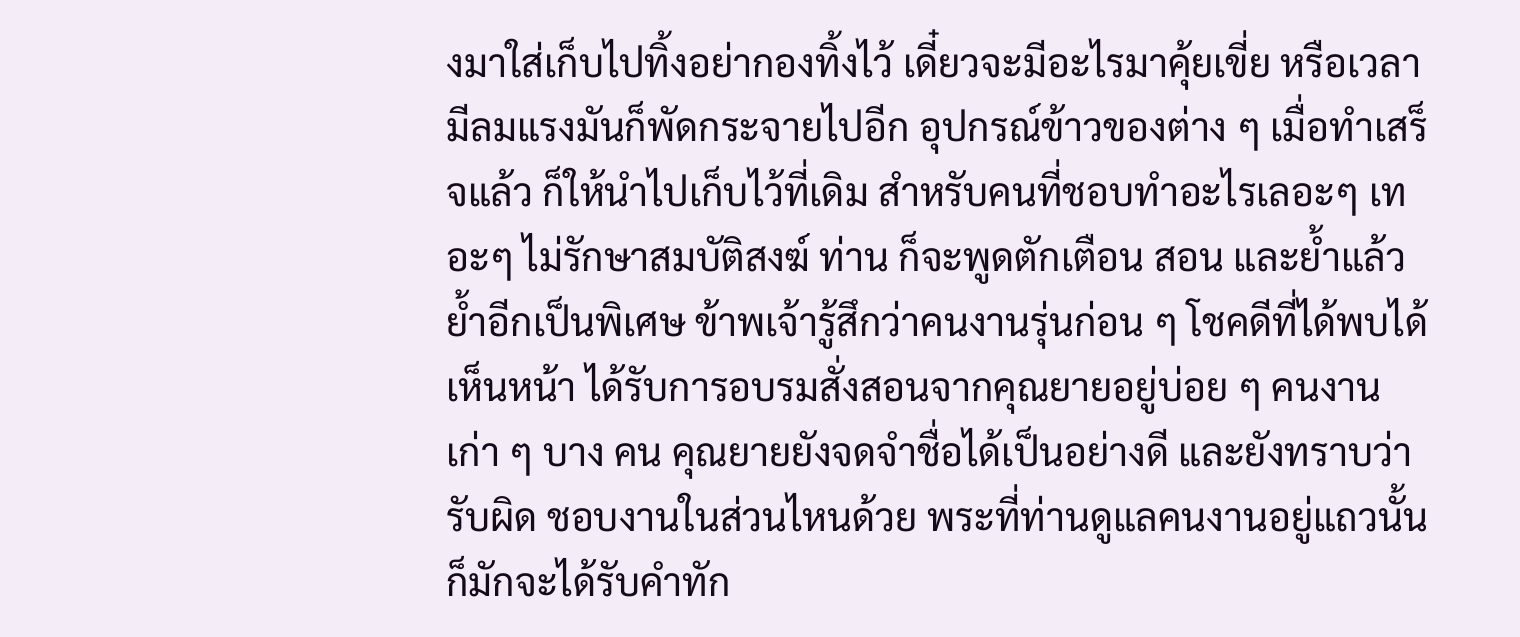งมาใส่เก็บไปทิ้งอย่ากองทิ้งไว้ เดี๋ยวจะมีอะไรมาคุ้ยเขี่ย หรือเวลามีลมแรงมันก็พัดกระจายไปอีก อุปกรณ์ข้าวของต่าง ๆ เมื่อทำเสร็จแล้ว ก็ให้นำไปเก็บไว้ที่เดิม สำหรับคนที่ชอบทำอะไรเลอะๆ เทอะๆ ไม่รักษาสมบัติสงฆ์ ท่าน ก็จะพูดตักเตือน สอน และย้ำแล้วย้ำอีกเป็นพิเศษ ข้าพเจ้ารู้สึกว่าคนงานรุ่นก่อน ๆ โชคดีที่ได้พบได้เห็นหน้า ได้รับการอบรมสั่งสอนจากคุณยายอยู่บ่อย ๆ คนงานเก่า ๆ บาง คน คุณยายยังจดจำชื่อได้เป็นอย่างดี และยังทราบว่ารับผิด ชอบงานในส่วนไหนด้วย พระที่ท่านดูแลคนงานอยู่แถวนั้น ก็มักจะได้รับคำทัก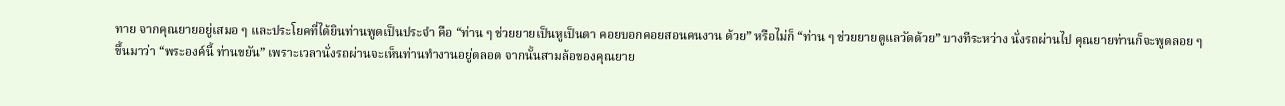ทาย จากคุณยายอยู่เสมอ ๆ และประโยคที่ได้ยินท่านพูดเป็นประจำ คือ “ท่าน ๆ ช่วยยายเป็นหูเป็นตา คอยบอกคอยสอนคนงาน ด้วย” หรือไม่ก็ “ท่าน ๆ ช่วยยายดูแลวัดด้วย” บางทีระหว่าง นั่งรถผ่านไป คุณยายท่านก็จะพูดลอย ๆ ขึ้นมาว่า “พระองค์นี้ ท่านขยัน” เพราะเวลานั่งรถผ่านจะเห็นท่านทำงานอยู่ตลอด จากนั้นสามล้อของคุณยาย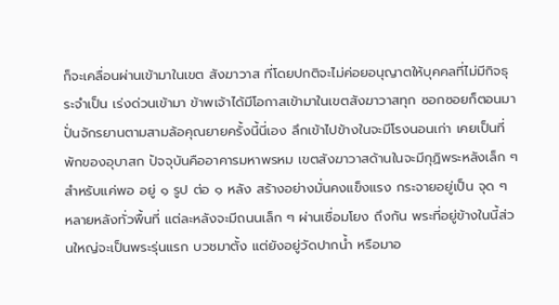ก็จะเคลื่อนผ่านเข้ามาในเขต สังฆาวาส ที่โดยปกติจะไม่ค่อยอนุญาตให้บุคคลที่ไม่มีกิจธุระจำเป็น เร่งด่วนเข้ามา ข้าพเจ้าได้มีโอกาสเข้ามาในเขตสังฆาวาสทุก ซอกซอยก็ตอนมาปั่นจักรยานตามสามล้อคุณยายครั้งนี้นี่เอง ลึกเข้าไปข้างในจะมีโรงนอนเก่า เคยเป็นที่พักของอุบาสก ปัจจุบันคืออาคารมหาพรหม เขตสังฆาวาสด้านในจะมีกุฏิพระหลังเล็ก ๆ สำหรับแค่พอ อยู่ ๑ รูป ต่อ ๑ หลัง สร้างอย่างมั่นคงแข็งแรง กระจายอยู่เป็น จุด ๆ หลายหลังทั่วพื้นที่ แต่ละหลังจะมีถนนเล็ก ๆ ผ่านเชื่อมโยง ถึงกัน พระที่อยู่ข้างในนี้ส่วนใหญ่จะเป็นพระรุ่นแรก บวชมาตั้ง แต่ยังอยู่วัดปากน้ำ หรือมาอ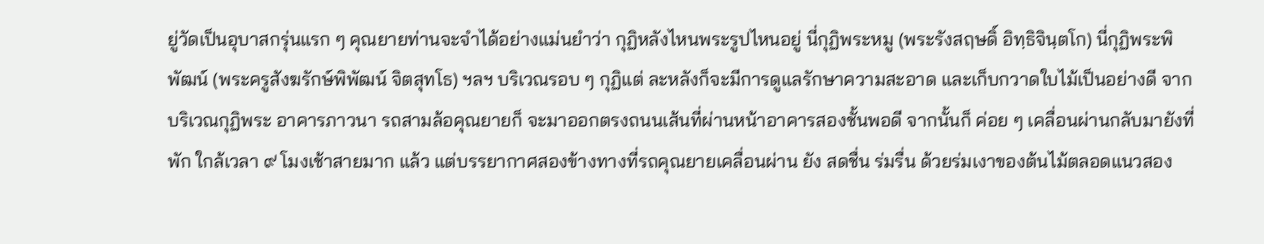ยู่วัดเป็นอุบาสกรุ่นแรก ๆ คุณยายท่านจะจำได้อย่างแม่นยําว่า กุฏิหลังไหนพระรูปไหนอยู่ นี่กุฏิพระหมู (พระรังสฤษดิ์ อิทฺธิจินฺตโก) นี่กุฏิพระพิพัฒน์ (พระครูสังฆรักษ์พิพัฒน์ จิตสุทโธ) ฯลฯ บริเวณรอบ ๆ กุฏิแต่ ละหลังก็จะมีการดูแลรักษาความสะอาด และเก็บกวาดใบไม้เป็นอย่างดี จากบริเวณกุฏิพระ อาคารภาวนา รถสามล้อคุณยายก็ จะมาออกตรงถนนเส้นที่ผ่านหน้าอาคารสองชั้นพอดี จากนั้นก็ ค่อย ๆ เคลื่อนผ่านกลับมายังที่พัก ใกล้เวลา ๙ โมงเช้าสายมาก แล้ว แต่บรรยากาศสองข้างทางที่รถคุณยายเคลื่อนผ่าน ยัง สดชื่น ร่มรื่น ด้วยร่มเงาของต้นไม้ตลอดแนวสอง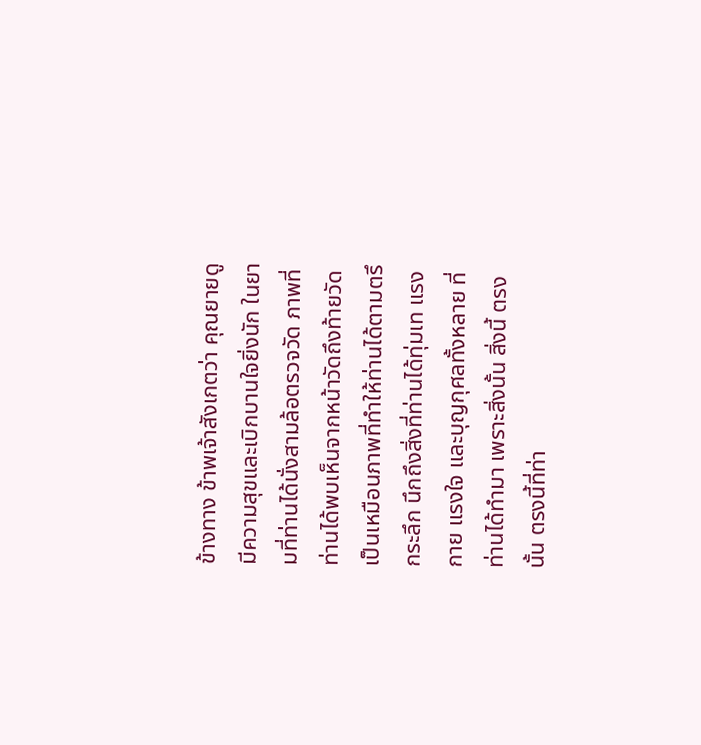ข้างทาง ข้าพเจ้าสังเกตว่า คุณยายดูมีความสุขและเบิกบานใจยิ่งนัก ในยามที่ท่านได้นั่งสามล้อตรวจวัด ภาพที่ท่านได้พบเห็นจากหน้าวัดถึงท้ายวัด เป็นเหมือนภาพที่ทำให้ท่านได้ตามตรึกระลึก นึกถึงสิ่งที่ท่านได้ทุ่มเท แรงกาย แรงใจ และบุญกุศลทั้งหลาย ที่ท่านได้ทำมา เพราะสิ่งนั้น สิ่งนี้ ตรงนั้น ตรงนี้ที่ท่า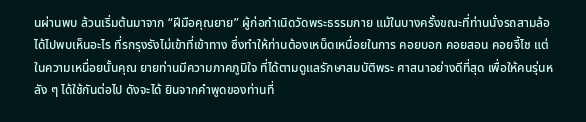นผ่านพบ ล้วนเริ่มต้นมาจาก “ฝีมือคุณยาย” ผู้ก่อกำเนิดวัดพระธรรมกาย แม้ในบางครั้งขณะที่ท่านนั่งรถสามล้อ ได้ไปพบเห็นอะไร ที่รกรุงรังไม่เข้าที่เข้าทาง ซึ่งทำให้ท่านต้องเหน็ดเหนื่อยในการ คอยบอก คอยสอน คอยจี้ไช แต่ในความเหนื่อยนั้นคุณ ยายท่านมีความภาคภูมิใจ ที่ได้ตามดูแลรักษาสมบัติพระ ศาสนาอย่างดีที่สุด เพื่อให้คนรุ่นหลัง ๆ ได้ใช้กันต่อไป ดังจะได้ ยินจากคำพูดของท่านที่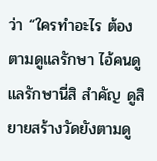ว่า “ใครทำอะไร ต้องตามดูแลรักษา ไอ้คนดูแลรักษานี่สิ สำคัญ ดูสิยายสร้างวัดยังตามดู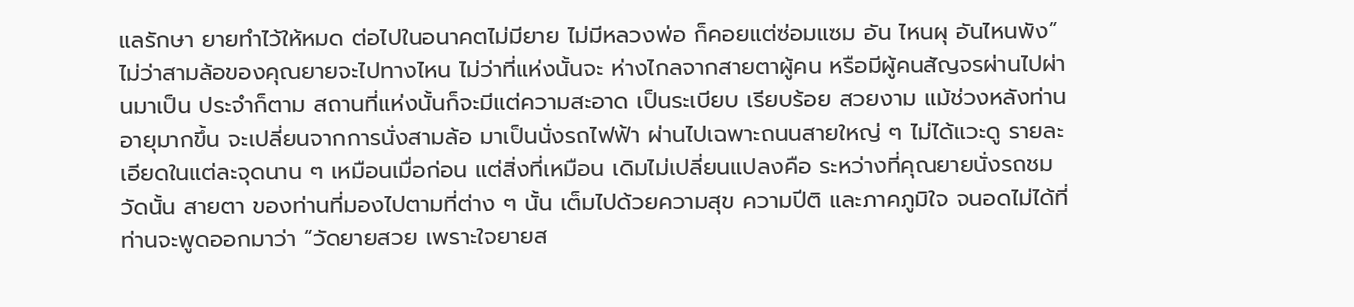แลรักษา ยายทำไว้ให้หมด ต่อไปในอนาคตไม่มียาย ไม่มีหลวงพ่อ ก็คอยแต่ซ่อมแซม อัน ไหนผุ อันไหนพัง” ไม่ว่าสามล้อของคุณยายจะไปทางไหน ไม่ว่าที่แห่งนั้นจะ ห่างไกลจากสายตาผู้คน หรือมีผู้คนสัญจรผ่านไปผ่านมาเป็น ประจำก็ตาม สถานที่แห่งนั้นก็จะมีแต่ความสะอาด เป็นระเบียบ เรียบร้อย สวยงาม แม้ช่วงหลังท่านอายุมากขึ้น จะเปลี่ยนจากการนั่งสามล้อ มาเป็นนั่งรถไฟฟ้า ผ่านไปเฉพาะถนนสายใหญ่ ๆ ไม่ได้แวะดู รายละเอียดในแต่ละจุดนาน ๆ เหมือนเมื่อก่อน แต่สิ่งที่เหมือน เดิมไม่เปลี่ยนแปลงคือ ระหว่างที่คุณยายนั่งรถชมวัดนั้น สายตา ของท่านที่มองไปตามที่ต่าง ๆ นั้น เต็มไปด้วยความสุข ความปีติ และภาคภูมิใจ จนอดไม่ได้ที่ท่านจะพูดออกมาว่า “วัดยายสวย เพราะใจยายส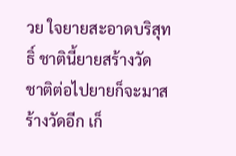วย ใจยายสะอาดบริสุทธิ์ ชาตินี้ยายสร้างวัด ชาติต่อไปยายก็จะมาสร้างวัดอีก เก็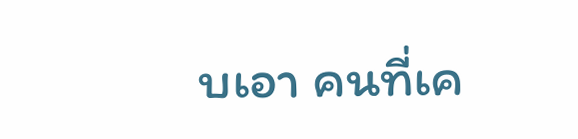บเอา คนที่เค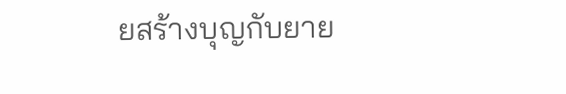ยสร้างบุญกับยาย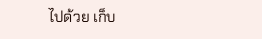ไปด้วย เก็บ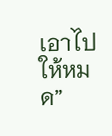เอาไปให้หมด”